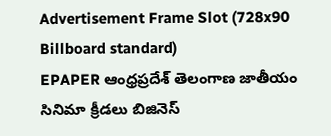Advertisement Frame Slot (728x90 Billboard standard)
EPAPER ఆంధ్రప్రదేశ్ తెలంగాణ జాతీయం సినిమా క్రీడలు బిజినెస్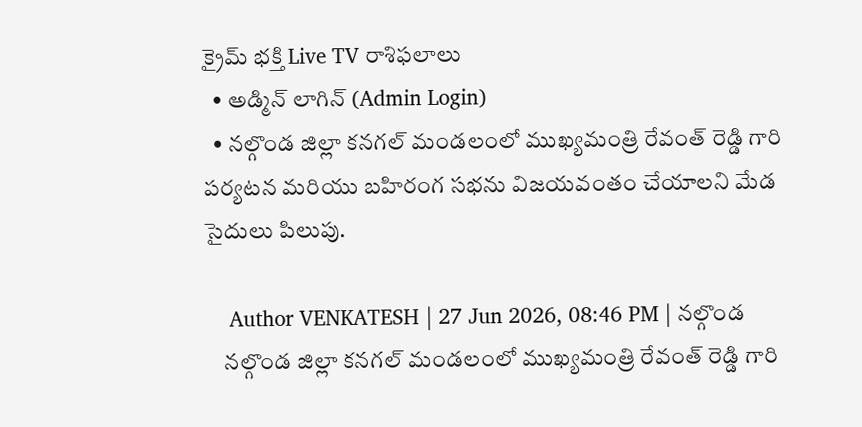క్రైమ్ భక్తి Live TV రాశిఫలాలు
  • అడ్మిన్ లాగిన్ (Admin Login)
  • నల్గొండ జిల్లా కనగల్ మండలంలో ముఖ్యమంత్రి రేవంత్ రెడ్డి గారి పర్యటన మరియు బహిరంగ సభను విజయవంతం చేయాలని మేడ సైదులు పిలుపు.

    Author VENKATESH | 27 Jun 2026, 08:46 PM | నల్గొండ
    నల్గొండ జిల్లా కనగల్ మండలంలో ముఖ్యమంత్రి రేవంత్ రెడ్డి గారి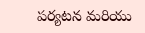పర్యటన మరియు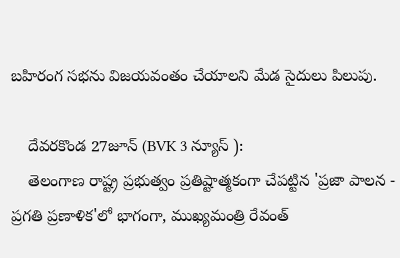బహిరంగ సభను విజయవంతం చేయాలని మేడ సైదులు పిలుపు.

    దేవరకొండ 27జూన్ (BVK 3 న్యూస్ ):
    తెలంగాణ రాష్ట్ర ప్రభుత్వం ప్రతిష్టాత్మకంగా చేపట్టిన 'ప్రజా పాలన - ప్రగతి ప్రణాళిక'లో భాగంగా, ముఖ్యమంత్రి రేవంత్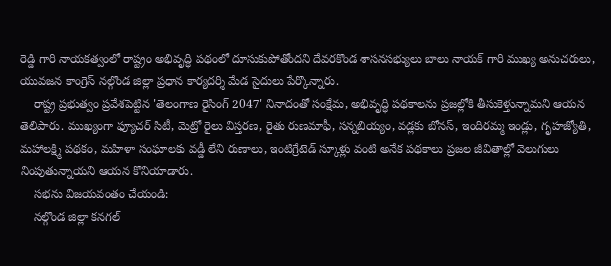రెడ్డి గారి నాయకత్వంలో రాష్ట్రం అభివృద్ధి పథంలో దూసుకుపోతోందని దేవరకొండ శాసనసభ్యులు బాలు నాయక్ గారి ముఖ్య అనుచరులు, యువజన కాంగ్రెస్ నల్గొండ జిల్లా ప్రధాన కార్యదర్శి మేడ సైదులు పేర్కొన్నారు.
    రాష్ట్ర ప్రభుత్వం ప్రవేశపెట్టిన 'తెలంగాణ రైసింగ్ 2047' నినాదంతో సంక్షేమ, అభివృద్ధి పథకాలను ప్రజల్లోకి తీసుకెళ్తున్నామని ఆయన తెలిపారు. ముఖ్యంగా ఫ్యూచర్ సిటీ, మెట్రో రైలు విస్తరణ, రైతు రుణమాఫీ, సన్నబియ్యం, వడ్లకు బోనస్, ఇందిరమ్మ ఇండ్లు, గృహజ్యోతి, మహాలక్ష్మి పథకం, మహిళా సంఘాలకు వడ్డీ లేని రుణాలు, ఇంటిగ్రేటెడ్ స్కూళ్లు వంటి అనేక పథకాలు ప్రజల జీవితాల్లో వెలుగులు నింపుతున్నాయని ఆయన కొనియాడారు.
    సభను విజయవంతం చేయండి:
    నల్గొండ జిల్లా కనగల్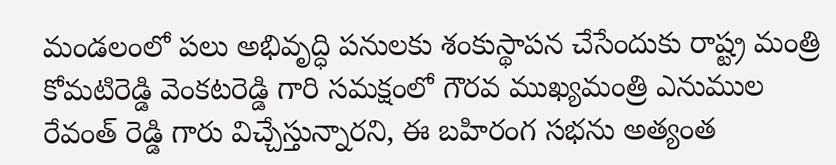మండలంలో పలు అభివృద్ధి పనులకు శంకుస్థాపన చేసేందుకు రాష్ట్ర మంత్రి కోమటిరెడ్డి వెంకటరెడ్డి గారి సమక్షంలో గౌరవ ముఖ్యమంత్రి ఎనుముల రేవంత్ రెడ్డి గారు విచ్చేస్తున్నారని, ఈ బహిరంగ సభను అత్యంత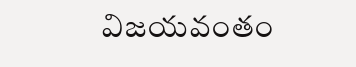విజయవంతం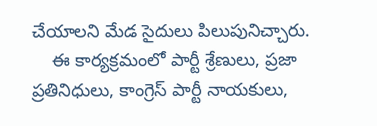చేయాలని మేడ సైదులు పిలుపునిచ్చారు.
    ఈ కార్యక్రమంలో పార్టీ శ్రేణులు, ప్రజా ప్రతినిధులు, కాంగ్రెస్ పార్టీ నాయకులు,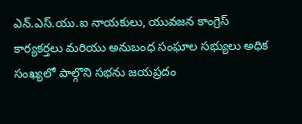ఎన్.ఎస్.యు.ఐ నాయకులు, యువజన కాంగ్రెస్ కార్యకర్తలు మరియు అనుబంధ సంఘాల సభ్యులు అధిక సంఖ్యలో పాల్గొని సభను జయప్రదం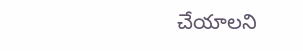చేయాలని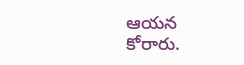ఆయన కోరారు.